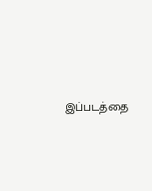இப்படத்தை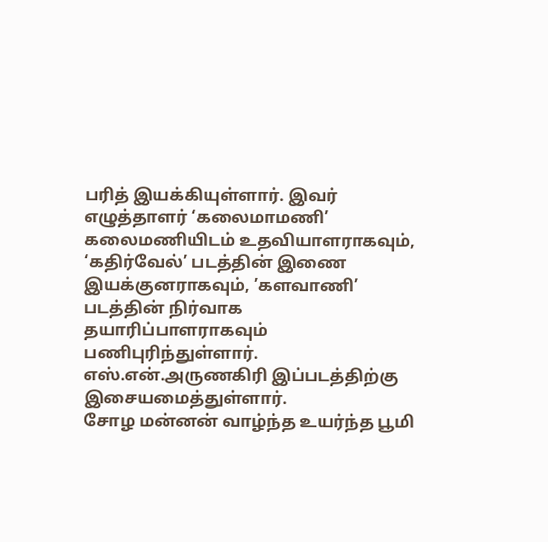பரித் இயக்கியுள்ளார். இவர் எழுத்தாளர் ‘கலைமாமணி’ கலைமணியிடம் உதவியாளராகவும், ‘கதிர்வேல்’ படத்தின் இணை இயக்குனராகவும், ’களவாணி’ படத்தின் நிர்வாக தயாரிப்பாளராகவும் பணிபுரிந்துள்ளார். எஸ்.என்.அருணகிரி இப்படத்திற்கு இசையமைத்துள்ளார்.
சோழ மன்னன் வாழ்ந்த உயர்ந்த பூமி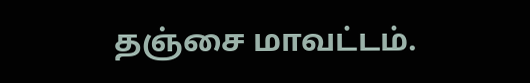தஞ்சை மாவட்டம்.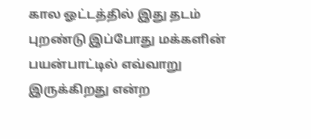கால ஓட்டத்தில் இது தடம் புறண்டு இப்போது மக்களின் பயன்பாட்டில் எவ்வாறு இருக்கிறது என்ற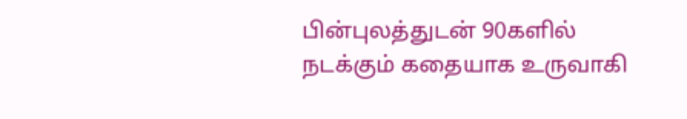பின்புலத்துடன் 90களில் நடக்கும் கதையாக உருவாகி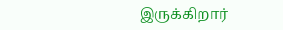இருக்கிறார்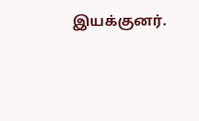இயக்குனர்.